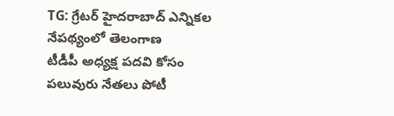TG: గ్రేటర్ హైదరాబాద్ ఎన్నికల నేపథ్యంలో తెలంగాణ
టీడీపీ అధ్యక్ష పదవి కోసం పలువురు నేతలు పోటీ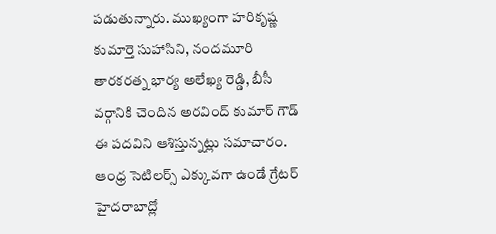పడుతున్నారు. ముఖ్యంగా హరికృష్ణ కుమార్తె సుహాసిని, నందమూరి తారకరత్న భార్య అలేఖ్య రెడ్డి, బీసీ వర్గానికి చెందిన అరవింద్ కుమార్ గౌడ్ ఈ పదవిని ఆశిస్తున్నట్లు సమాచారం. ఆంధ్ర సెటిలర్స్ ఎక్కువగా ఉండే గ్రేటర్ హైదరాబాద్లో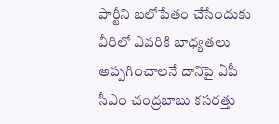పార్టీని బలోపేతం చేసేందుకు వీరిలో ఎవరికి బాధ్యతలు అప్పగించాలనే దానిపై ఏపీ సీఎం చంద్రబాబు కసరత్తు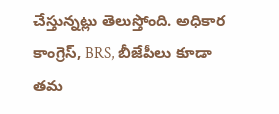చేస్తున్నట్లు తెలుస్తోంది. అధికార
కాంగ్రెస్, BRS, బీజేపీలు కూడా తమ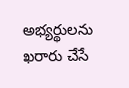అభ్యర్థులను ఖరారు చేసే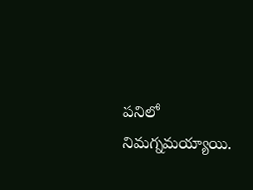పనిలో నిమగ్నమయ్యాయి.